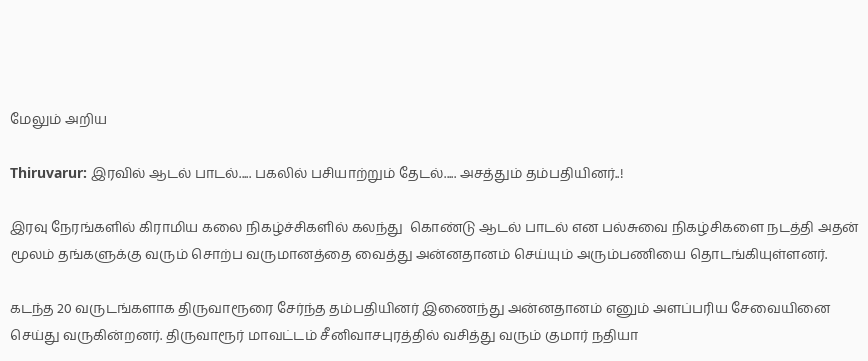மேலும் அறிய

Thiruvarur: இரவில் ஆடல் பாடல்..... பகலில் பசியாற்றும் தேடல்..... அசத்தும் தம்பதியினர்..!

இரவு நேரங்களில் கிராமிய கலை நிகழ்ச்சிகளில் கலந்து  கொண்டு ஆடல் பாடல் என பல்சுவை நிகழ்சிகளை நடத்தி அதன் மூலம் தங்களுக்கு வரும் சொற்ப வருமானத்தை வைத்து அன்னதானம் செய்யும் அரும்பணியை தொடங்கியுள்ளனர்.

கடந்த 20 வருடங்களாக திருவாரூரை சேர்ந்த தம்பதியினர் இணைந்து அன்னதானம் எனும் அளப்பரிய சேவையினை செய்து வருகின்றனர். திருவாரூர் மாவட்டம் சீனிவாசபுரத்தில் வசித்து வரும் குமார் நதியா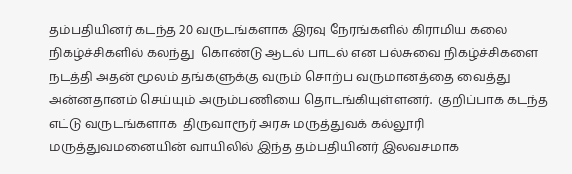தம்பதியினர் கடந்த 20 வருடங்களாக இரவு நேரங்களில் கிராமிய கலை நிகழ்ச்சிகளில் கலந்து  கொண்டு ஆடல் பாடல் என பல்சுவை நிகழ்ச்சிகளை நடத்தி அதன் மூலம் தங்களுக்கு வரும் சொற்ப வருமானத்தை வைத்து அன்னதானம் செய்யும் அரும்பணியை தொடங்கியுள்ளனர்.  குறிப்பாக கடந்த எட்டு வருடங்களாக  திருவாரூர் அரசு மருத்துவக் கல்லூரி மருத்துவமனையின் வாயிலில் இந்த தம்பதியினர் இலவசமாக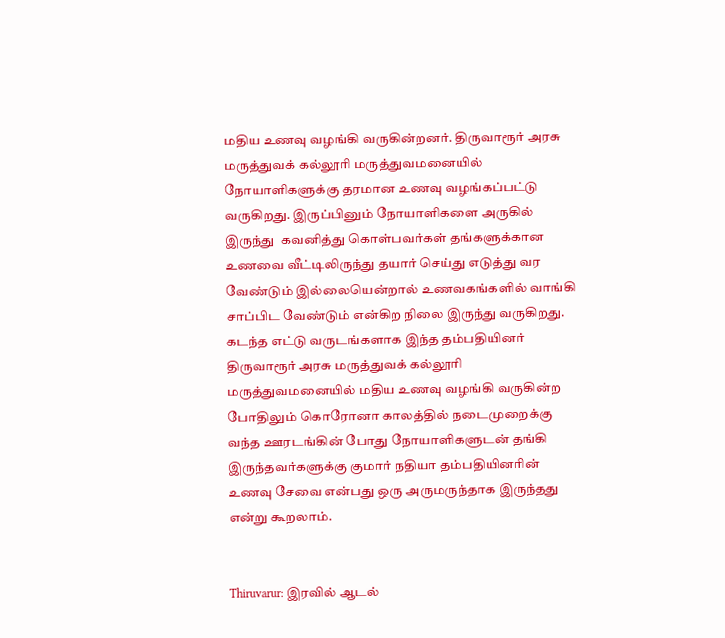மதிய உணவு வழங்கி வருகின்றனர். திருவாரூர் அரசு மருத்துவக் கல்லூரி மருத்துவமனையில் நோயாளிகளுக்கு தரமான உணவு வழங்கப்பட்டு வருகிறது. இருப்பினும் நோயாளிகளை அருகில் இருந்து  கவனித்து கொள்பவர்கள் தங்களுக்கான உணவை வீட்டிலிருந்து தயார் செய்து எடுத்து வர வேண்டும் இல்லையென்றால் உணவகங்களில் வாங்கி சாப்பிட வேண்டும் என்கிற நிலை இருந்து வருகிறது. கடந்த எட்டு வருடங்களாக இந்த தம்பதியினர் திருவாரூர் அரசு மருத்துவக் கல்லூரி மருத்துவமனையில் மதிய உணவு வழங்கி வருகின்ற போதிலும் கொரோனா காலத்தில் நடைமுறைக்கு வந்த ஊரடங்கின் போது நோயாளிகளுடன் தங்கி இருந்தவர்களுக்கு குமார் நதியா தம்பதியினரின் உணவு சேவை என்பது ஒரு அருமருந்தாக இருந்தது என்று கூறலாம்.


Thiruvarur: இரவில் ஆடல்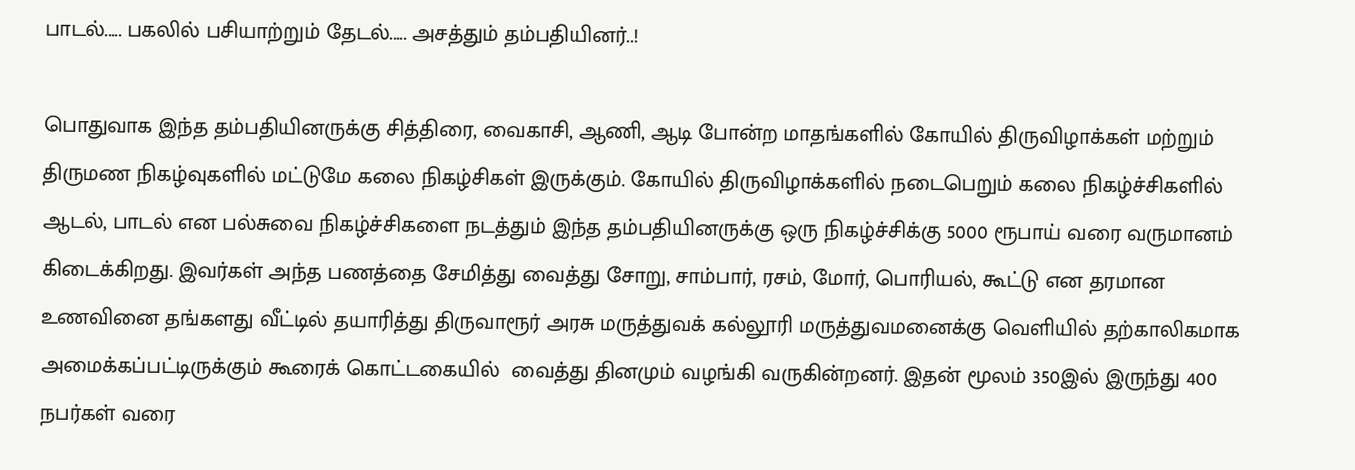பாடல்..... பகலில் பசியாற்றும் தேடல்..... அசத்தும் தம்பதியினர்..!

பொதுவாக இந்த தம்பதியினருக்கு சித்திரை, வைகாசி, ஆணி, ஆடி போன்ற மாதங்களில் கோயில் திருவிழாக்கள் மற்றும் திருமண நிகழ்வுகளில் மட்டுமே கலை நிகழ்சிகள் இருக்கும். கோயில் திருவிழாக்களில் நடைபெறும் கலை நிகழ்ச்சிகளில் ஆடல், பாடல் என பல்சுவை நிகழ்ச்சிகளை நடத்தும் இந்த தம்பதியினருக்கு ஒரு நிகழ்ச்சிக்கு 5000 ரூபாய் வரை வருமானம் கிடைக்கிறது. இவர்கள் அந்த பணத்தை சேமித்து வைத்து சோறு, சாம்பார், ரசம், மோர், பொரியல், கூட்டு என தரமான உணவினை தங்களது வீட்டில் தயாரித்து திருவாரூர் அரசு மருத்துவக் கல்லூரி மருத்துவமனைக்கு வெளியில் தற்காலிகமாக அமைக்கப்பட்டிருக்கும் கூரைக் கொட்டகையில்  வைத்து தினமும் வழங்கி வருகின்றனர். இதன் மூலம் 350இல் இருந்து 400 நபர்கள் வரை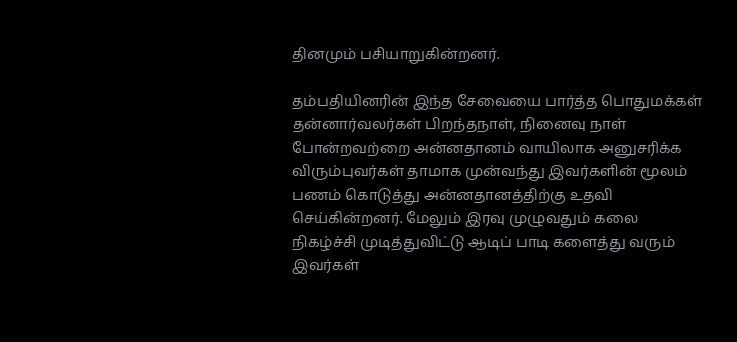தினமும் பசியாறுகின்றனர்.

தம்பதியினரின் இந்த சேவையை பார்த்த பொதுமக்கள் தன்னார்வலர்கள் பிறந்தநாள், நினைவு நாள் போன்றவற்றை அன்னதானம் வாயிலாக அனுசரிக்க  விரும்புவர்கள் தாமாக முன்வந்து இவர்களின் மூலம்  பணம் கொடுத்து அன்னதானத்திற்கு உதவி செய்கின்றனர். மேலும் இரவு முழுவதும் கலை நிகழ்ச்சி முடித்துவிட்டு ஆடிப் பாடி களைத்து வரும் இவர்கள்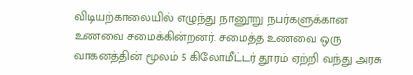விடியற்காலையில் எழுந்து நானூறு நபர்களுக்கான உணவை சமைக்கின்றனர். சமைத்த உணவை ஒரு வாகனத்தின் மூலம் 5 கிலோமீட்டர் தூரம் ஏற்றி வந்து அரசு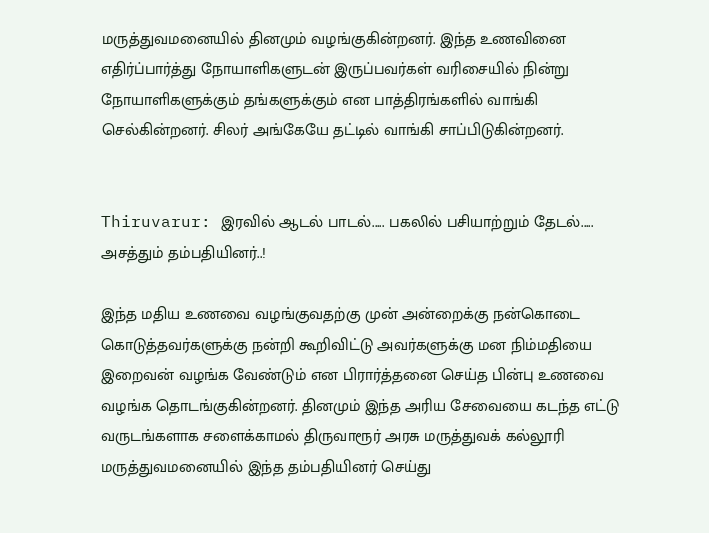மருத்துவமனையில் தினமும் வழங்குகின்றனர். இந்த உணவினை எதிர்ப்பார்த்து நோயாளிகளுடன் இருப்பவர்கள் வரிசையில் நின்று நோயாளிகளுக்கும் தங்களுக்கும் என பாத்திரங்களில் வாங்கி செல்கின்றனர். சிலர் அங்கேயே தட்டில் வாங்கி சாப்பிடுகின்றனர்.


Thiruvarur: இரவில் ஆடல் பாடல்..... பகலில் பசியாற்றும் தேடல்..... அசத்தும் தம்பதியினர்..!

இந்த மதிய உணவை வழங்குவதற்கு முன் அன்றைக்கு நன்கொடை கொடுத்தவர்களுக்கு நன்றி கூறிவிட்டு அவர்களுக்கு மன நிம்மதியை இறைவன் வழங்க வேண்டும் என பிரார்த்தனை செய்த பின்பு உணவை வழங்க தொடங்குகின்றனர். தினமும் இந்த அரிய சேவையை கடந்த எட்டு வருடங்களாக சளைக்காமல் திருவாரூர் அரசு மருத்துவக் கல்லூரி மருத்துவமனையில் இந்த தம்பதியினர் செய்து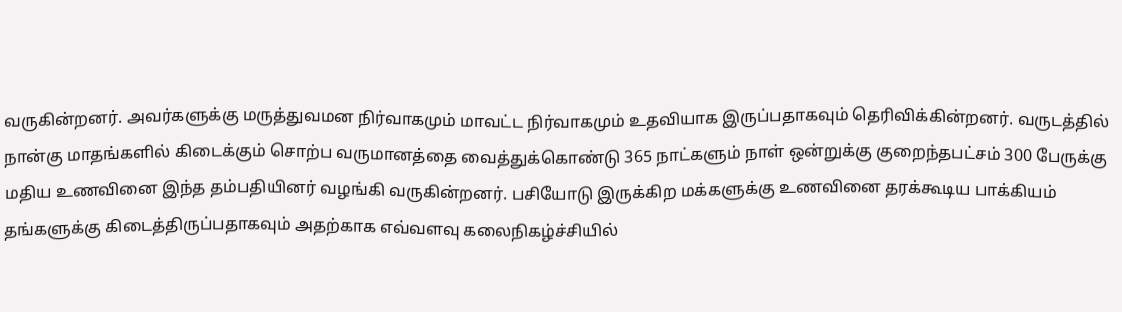வருகின்றனர். அவர்களுக்கு மருத்துவமன நிர்வாகமும் மாவட்ட நிர்வாகமும் உதவியாக இருப்பதாகவும் தெரிவிக்கின்றனர். வருடத்தில் நான்கு மாதங்களில் கிடைக்கும் சொற்ப வருமானத்தை வைத்துக்கொண்டு 365 நாட்களும் நாள் ஒன்றுக்கு குறைந்தபட்சம் 300 பேருக்கு மதிய உணவினை இந்த தம்பதியினர் வழங்கி வருகின்றனர். பசியோடு இருக்கிற மக்களுக்கு உணவினை தரக்கூடிய பாக்கியம் தங்களுக்கு கிடைத்திருப்பதாகவும் அதற்காக எவ்வளவு கலைநிகழ்ச்சியில்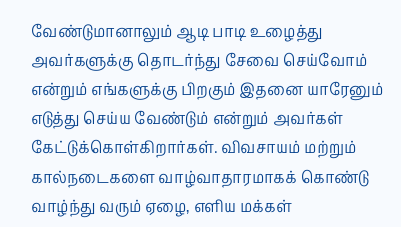வேண்டுமானாலும் ஆடி பாடி உழைத்து அவர்களுக்கு தொடர்ந்து சேவை செய்வோம் என்றும் எங்களுக்கு பிறகும் இதனை யாரேனும் எடுத்து செய்ய வேண்டும் என்றும் அவர்கள் கேட்டுக்கொள்கிறார்கள். விவசாயம் மற்றும் கால்நடைகளை வாழ்வாதாரமாகக் கொண்டு வாழ்ந்து வரும் ஏழை, எளிய மக்கள்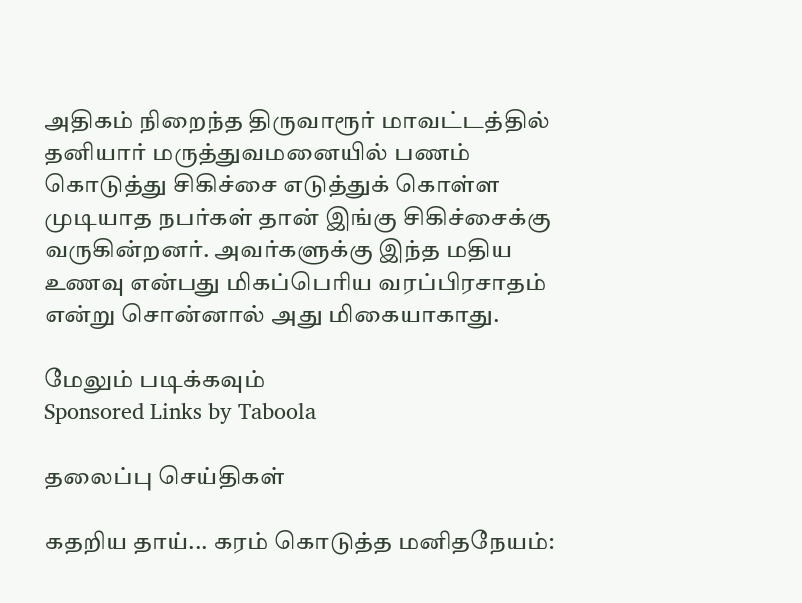அதிகம் நிறைந்த திருவாரூர் மாவட்டத்தில் தனியார் மருத்துவமனையில் பணம் கொடுத்து சிகிச்சை எடுத்துக் கொள்ள முடியாத நபர்கள் தான் இங்கு சிகிச்சைக்கு வருகின்றனர். அவர்களுக்கு இந்த மதிய உணவு என்பது மிகப்பெரிய வரப்பிரசாதம் என்று சொன்னால் அது மிகையாகாது.

மேலும் படிக்கவும்
Sponsored Links by Taboola

தலைப்பு செய்திகள்

கதறிய தாய்... கரம் கொடுத்த மனிதநேயம்: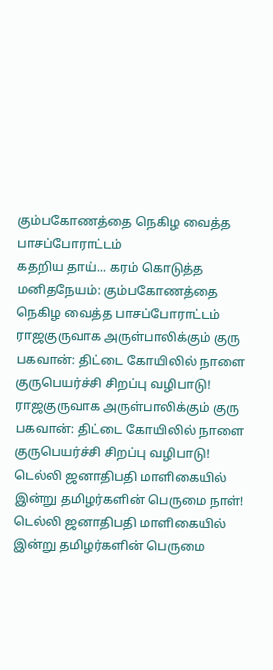கும்பகோணத்தை நெகிழ வைத்த பாசப்போராட்டம்
கதறிய தாய்... கரம் கொடுத்த மனிதநேயம்: கும்பகோணத்தை நெகிழ வைத்த பாசப்போராட்டம்
ராஜகுருவாக அருள்பாலிக்கும் குரு பகவான்: திட்டை கோயிலில் நாளை குருபெயர்ச்சி சிறப்பு வழிபாடு!
ராஜகுருவாக அருள்பாலிக்கும் குரு பகவான்: திட்டை கோயிலில் நாளை குருபெயர்ச்சி சிறப்பு வழிபாடு!
டெல்லி ஜனாதிபதி மாளிகையில் இன்று தமிழர்களின் பெருமை நாள்!
டெல்லி ஜனாதிபதி மாளிகையில் இன்று தமிழர்களின் பெருமை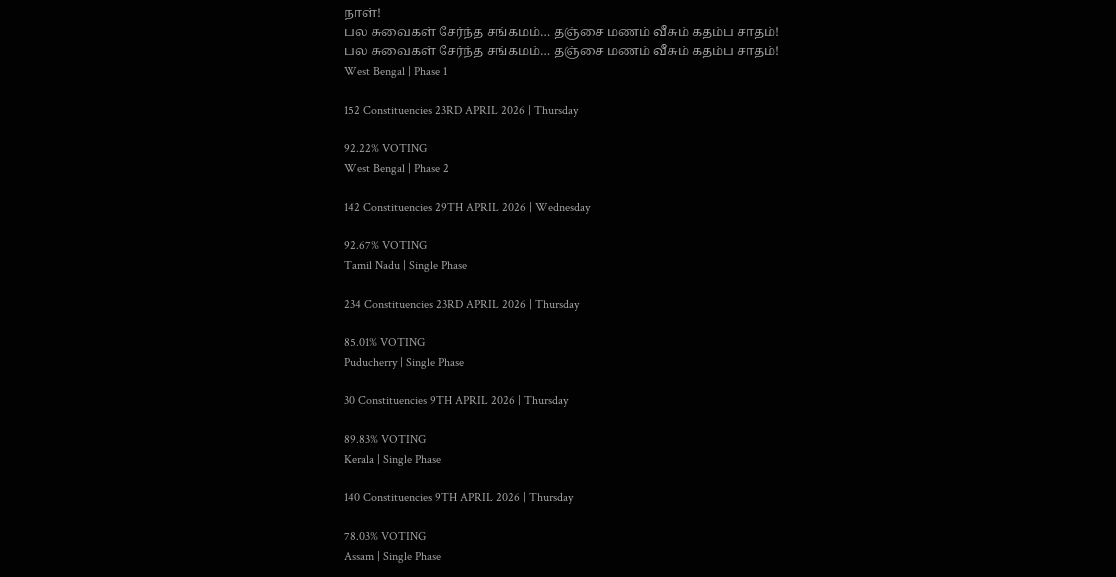நாள்!
பல சுவைகள் சேர்ந்த சங்கமம்… தஞ்சை மணம் வீசும் கதம்ப சாதம்!
பல சுவைகள் சேர்ந்த சங்கமம்… தஞ்சை மணம் வீசும் கதம்ப சாதம்!
West Bengal | Phase 1

152 Constituencies 23RD APRIL 2026 | Thursday

92.22% VOTING
West Bengal | Phase 2

142 Constituencies 29TH APRIL 2026 | Wednesday

92.67% VOTING
Tamil Nadu | Single Phase

234 Constituencies 23RD APRIL 2026 | Thursday

85.01% VOTING
Puducherry | Single Phase

30 Constituencies 9TH APRIL 2026 | Thursday

89.83% VOTING
Kerala | Single Phase

140 Constituencies 9TH APRIL 2026 | Thursday

78.03% VOTING
Assam | Single Phase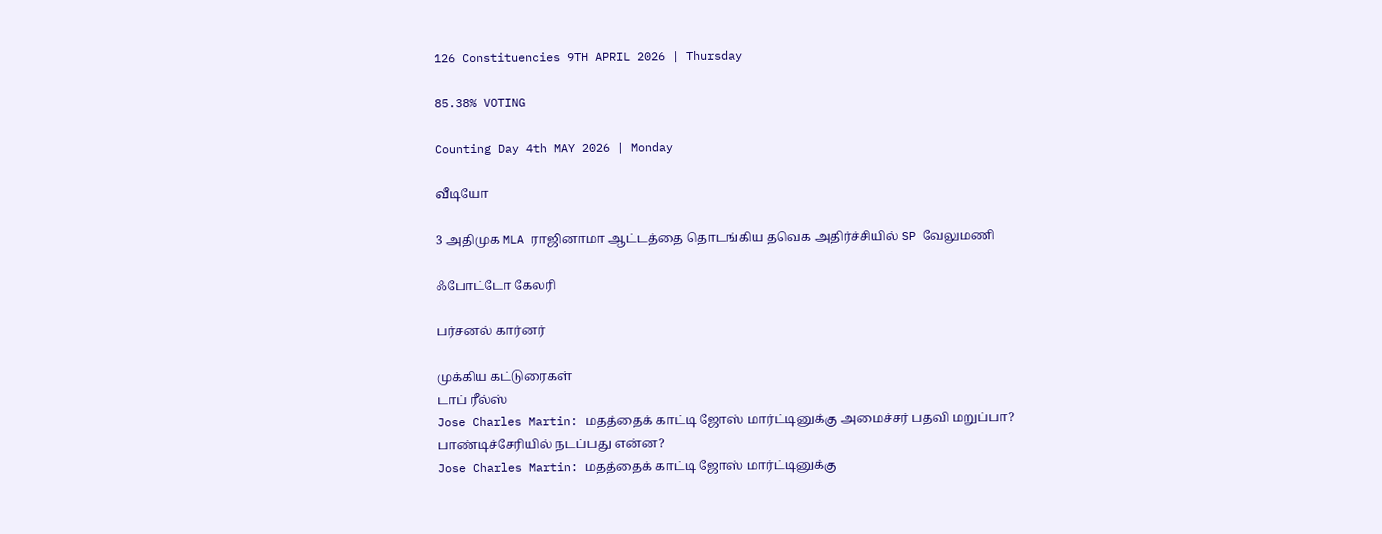126 Constituencies 9TH APRIL 2026 | Thursday

85.38% VOTING

Counting Day 4th MAY 2026 | Monday

வீடியோ

3 அதிமுக MLA ராஜினாமா ஆட்டத்தை தொடங்கிய தவெக அதிர்ச்சியில் SP வேலுமணி

ஃபோட்டோ கேலரி

பர்சனல் கார்னர்

முக்கிய கட்டுரைகள்
டாப் ரீல்ஸ்
Jose Charles Martin: மதத்தைக் காட்டி ஜோஸ் மார்ட்டினுக்கு அமைச்சர் பதவி மறுப்பா? பாண்டிச்சேரியில் நடப்பது என்ன?
Jose Charles Martin: மதத்தைக் காட்டி ஜோஸ் மார்ட்டினுக்கு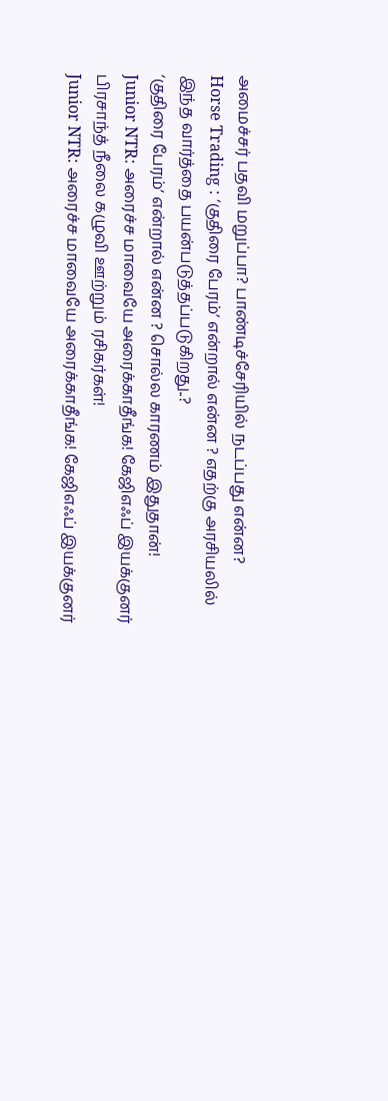அமைச்சர் பதவி மறுப்பா? பாண்டிச்சேரியில் நடப்பது என்ன?
Horse Trading : ‘குதிரை பேரம்’ என்றால் என்ன ? எதற்கு அரசியலில் இந்த வார்த்தை பயன்படுத்தப்படுகிறது..?
‘குதிரை பேரம்’ என்றால் என்ன ? சொல்ல காரணம் இதுதான்!
Junior NTR: அரைச்ச மாவையே அரைக்காதீங்க! கேஜிஎஃப் இயக்குனர் பிரசாந்த் நீலை கழுவி ஊற்றும் ரசிகர்கள்!
Junior NTR: அரைச்ச மாவையே அரைக்காதீங்க! கேஜிஎஃப் இயக்குனர்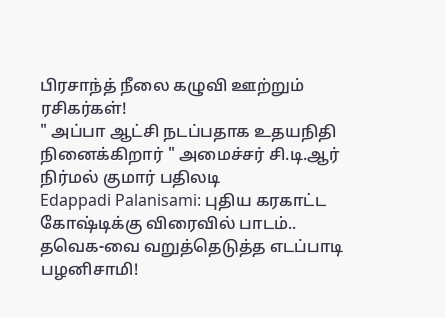பிரசாந்த் நீலை கழுவி ஊற்றும் ரசிகர்கள்!
" அப்பா ஆட்சி நடப்பதாக உதயநிதி நினைக்கிறார் " அமைச்சர் சி.டி.ஆர் நிர்மல் குமார் பதிலடி
Edappadi Palanisami: புதிய கரகாட்ட கோஷ்டிக்கு விரைவில் பாடம்.. தவெக-வை வறுத்தெடுத்த எடப்பாடி பழனிசாமி!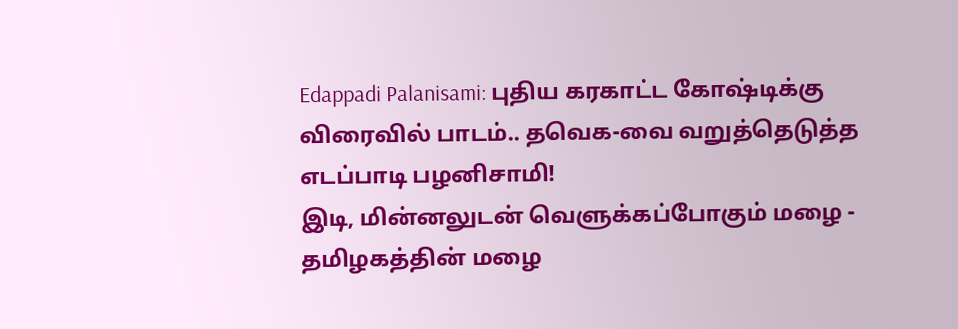Edappadi Palanisami: புதிய கரகாட்ட கோஷ்டிக்கு விரைவில் பாடம்.. தவெக-வை வறுத்தெடுத்த எடப்பாடி பழனிசாமி!
இடி, மின்னலுடன் வெளுக்கப்போகும் மழை - தமிழகத்தின் மழை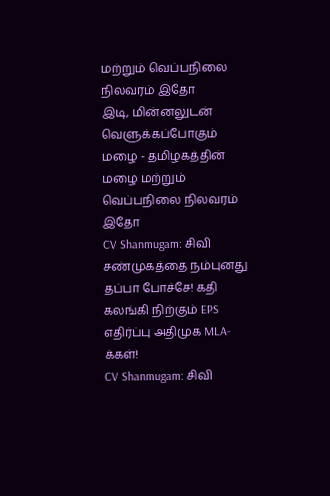மற்றும் வெப்பநிலை நிலவரம் இதோ
இடி, மின்னலுடன் வெளுக்கப்போகும் மழை - தமிழகத்தின் மழை மற்றும் வெப்பநிலை நிலவரம் இதோ
CV Shanmugam: சிவி சண்முகத்தை நம்புனது தப்பா போச்சே! கதி கலங்கி நிற்கும் EPS எதிர்ப்பு அதிமுக MLA-க்கள்!
CV Shanmugam: சிவி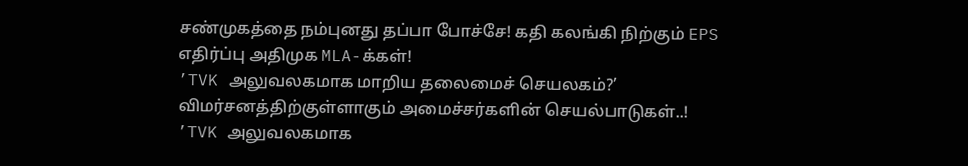சண்முகத்தை நம்புனது தப்பா போச்சே! கதி கலங்கி நிற்கும் EPS எதிர்ப்பு அதிமுக MLA-க்கள்!
’TVK அலுவலகமாக மாறிய தலைமைச் செயலகம்?’ விமர்சனத்திற்குள்ளாகும் அமைச்சர்களின் செயல்பாடுகள்..!
’TVK அலுவலகமாக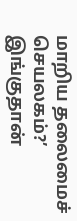மாறிய தலைமைச் செயலகம்?’ இங்குதான்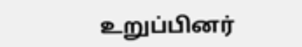உறுப்பினர்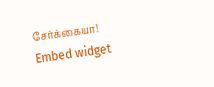சேர்க்கையா!
Embed widget